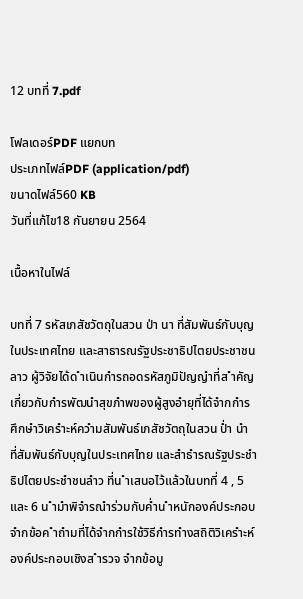12 บทที่ 7.pdf

โฟลเดอร์PDF แยกบท
ประเภทไฟล์PDF (application/pdf)
ขนาดไฟล์560 KB
วันที่แก้ไข18 กันยายน 2564

เนื้อหาในไฟล์

บทที่ 7 รหัสเภสัชวัตถุในสวน ป่า นา ที่สัมพันธ์กับบุญในประเทศไทย และสาธารณรัฐประชาธิปไตยประชาชนลาว ผู้วิจัยได้ด ำเนินกำรถอดรหัสภูมิปัญญำที่ส ำคัญเกี่ยวกับกำรพัฒนำสุขภำพของผู้สูงอำยุที่ได้จำกกำรศึกษำวิเครำะห์ควำมสัมพันธ์เภสัชวัตถุในสวน ป่ำ นำ ที่สัมพันธ์กับบุญในประเทศไทย และสำธำรณรัฐประชำธิปไตยประชำชนลำว ที่น ำเสนอไว้แล้วในบทที่ 4 , 5 และ 6 น ำมำพิจำรณำร่วมกับค่ำน ำหนักองค์ประกอบจำกข้อค ำถำมที่ได้จำกกำรใช้วิธีกำรทำงสถิติวิเครำะห์องค์ประกอบเชิงส ำรวจ จำกข้อมู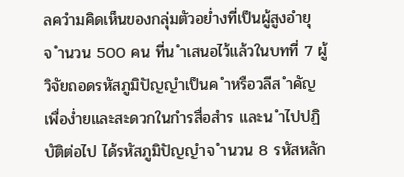ลควำมคิดเห็นของกลุ่มตัวอย่ำงที่เป็นผู้สูงอำยุ จ ำนวน 500 คน ที่น ำเสนอไว้แล้วในบทที่ 7 ผู้วิจัยถอดรหัสภูมิปัญญำเป็นค ำหรือวลีส ำคัญ เพื่อง่ำยและสะดวกในกำรสื่อสำร และน ำไปปฏิบัติต่อไป ได้รหัสภูมิปัญญำจ ำนวน 8 รหัสหลัก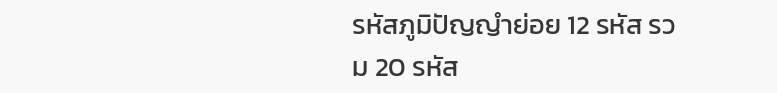รหัสภูมิปัญญำย่อย 12 รหัส รวม 20 รหัส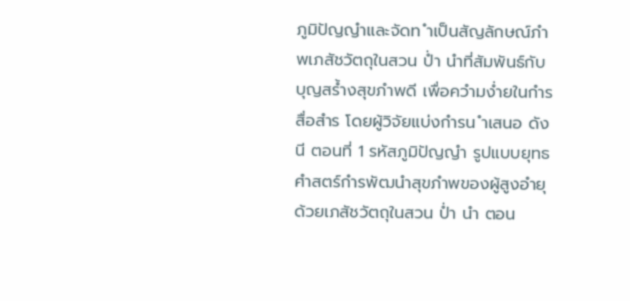ภูมิปัญญำและจัดท ำเป็นสัญลักษณ์ภำพเภสัชวัตถุในสวน ป่ำ นำที่สัมพันธ์กับบุญสร้ำงสุขภำพดี เพื่อควำมง่ำยในกำรสื่อสำร โดยผู้วิจัยแบ่งกำรน ำเสนอ ดังนี ตอนที่ 1 รหัสภูมิปัญญำ รูปแบบยุทธศำสตร์กำรพัฒนำสุขภำพของผู้สูงอำยุ ด้วยเภสัชวัตถุในสวน ป่ำ นำ ตอน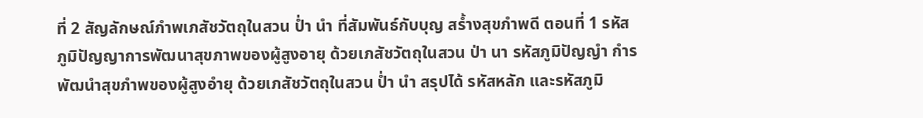ที่ 2 สัญลักษณ์ภำพเภสัชวัตถุในสวน ป่ำ นำ ที่สัมพันธ์กับบุญ สร้ำงสุขภำพดี ตอนที่ 1 รหัสภูมิปัญญาการพัฒนาสุขภาพของผู้สูงอายุ ด้วยเภสัชวัตถุในสวน ป่า นา รหัสภูมิปัญญำ กำรพัฒนำสุขภำพของผู้สูงอำยุ ด้วยเภสัชวัตถุในสวน ป่ำ นำ สรุปได้ รหัสหลัก และรหัสภูมิ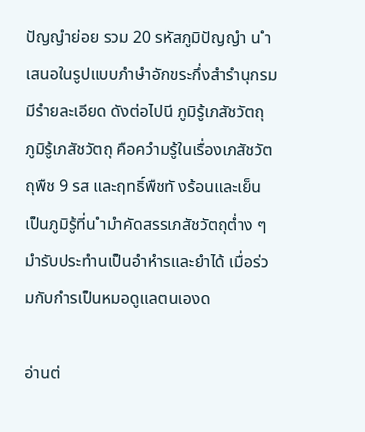ปัญญำย่อย รวม 20 รหัสภูมิปัญญำ น ำเสนอในรูปแบบภำษำอักขระกึ่งสำรำนุกรม มีรำยละเอียด ดังต่อไปนี ภูมิรู้เภสัชวัตถุ ภูมิรู้เภสัชวัตถุ คือควำมรู้ในเรื่องเภสัชวัตถุพืช 9 รส และฤทธิ์พืชทั งร้อนและเย็น เป็นภูมิรู้ที่น ำมำคัดสรรเภสัชวัตถุต่ำง ๆ มำรับประทำนเป็นอำหำรและยำได้ เมื่อร่วมกับกำรเป็นหมอดูแลตนเองด

อ่านต่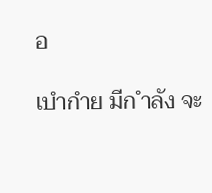อ

เบำกำย มีก ำลัง จะ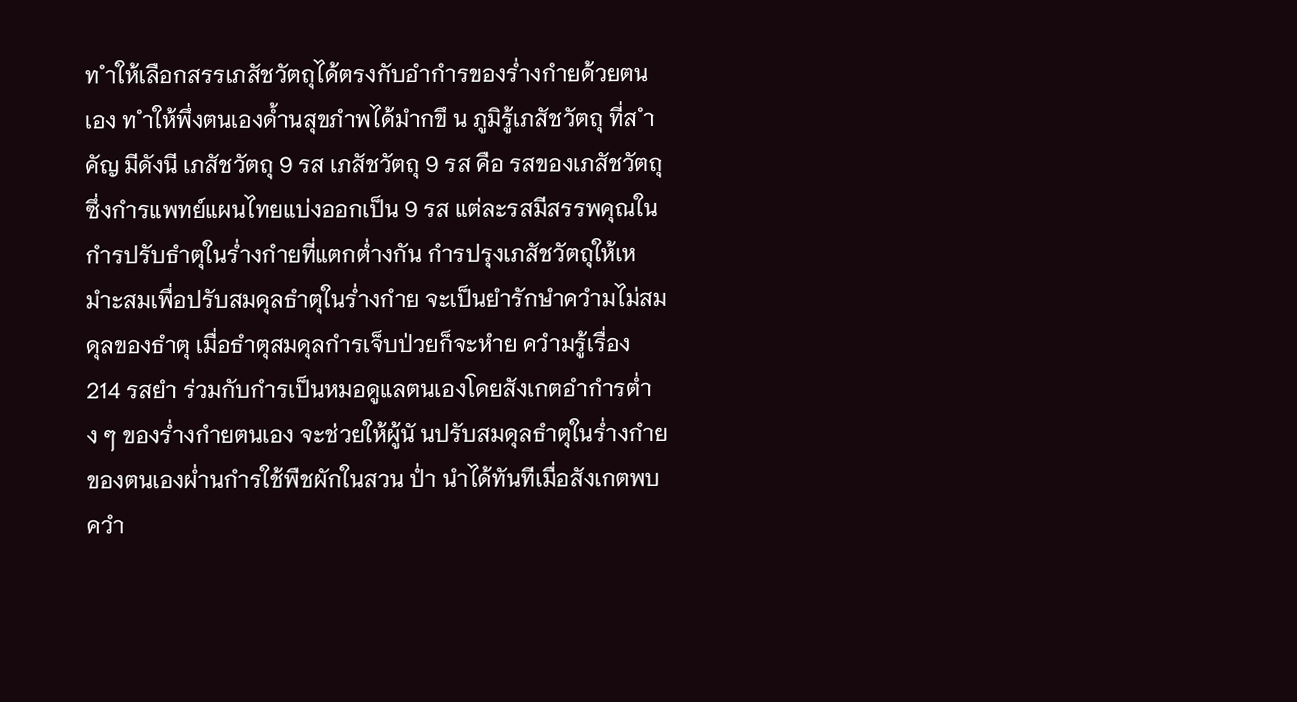ท ำให้เลือกสรรเภสัชวัตถุได้ตรงกับอำกำรของร่ำงกำยด้วยตนเอง ท ำให้พึ่งตนเองด้ำนสุขภำพได้มำกขึ น ภูมิรู้เภสัชวัตถุ ที่ส ำคัญ มีดังนี เภสัชวัตถุ 9 รส เภสัชวัตถุ 9 รส คือ รสของเภสัชวัตถุ ซึ่งกำรแพทย์แผนไทยแบ่งออกเป็น 9 รส แต่ละรสมีสรรพคุณในกำรปรับธำตุในร่ำงกำยที่แตกต่ำงกัน กำรปรุงเภสัชวัตถุให้เหมำะสมเพื่อปรับสมดุลธำตุในร่ำงกำย จะเป็นยำรักษำควำมไม่สมดุลของธำตุ เมื่อธำตุสมดุลกำรเจ็บป่วยก็จะหำย ควำมรู้เรื่อง 214 รสยำ ร่วมกับกำรเป็นหมอดูแลตนเองโดยสังเกตอำกำรต่ำง ๆ ของร่ำงกำยตนเอง จะช่วยให้ผู้นั นปรับสมดุลธำตุในร่ำงกำยของตนเองผ่ำนกำรใช้พืชผักในสวน ป่ำ นำได้ทันทีเมื่อสังเกตพบควำ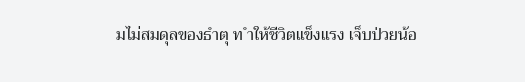มไม่สมดุลของธำตุ ท ำให้ชีวิตแข็งแรง เจ็บป่วยน้อ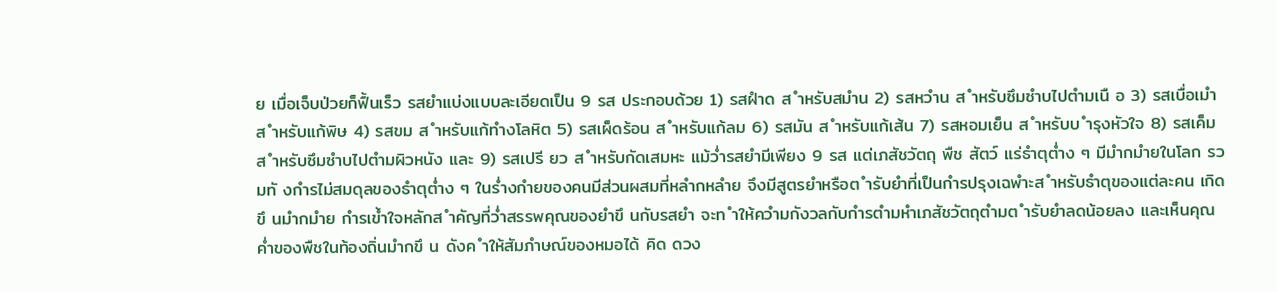ย เมื่อเจ็บป่วยก็ฟื้นเร็ว รสยำแบ่งแบบละเอียดเป็น 9 รส ประกอบด้วย 1) รสฝำด ส ำหรับสมำน 2) รสหวำน ส ำหรับซึมซำบไปตำมเนื อ 3) รสเบื่อเมำ ส ำหรับแก้พิษ 4) รสขม ส ำหรับแก้ทำงโลหิต 5) รสเผ็ดร้อน ส ำหรับแก้ลม 6) รสมัน ส ำหรับแก้เส้น 7) รสหอมเย็น ส ำหรับบ ำรุงหัวใจ 8) รสเค็ม ส ำหรับซึมซำบไปตำมผิวหนัง และ 9) รสเปรี ยว ส ำหรับกัดเสมหะ แม้ว่ำรสยำมีเพียง 9 รส แต่เภสัชวัตถุ พืช สัตว์ แร่ธำตุต่ำง ๆ มีมำกมำยในโลก รวมทั งกำรไม่สมดุลของธำตุต่ำง ๆ ในร่ำงกำยของคนมีส่วนผสมที่หลำกหลำย จึงมีสูตรยำหรือต ำรับยำที่เป็นกำรปรุงเฉพำะส ำหรับธำตุของแต่ละคน เกิดขึ นมำกมำย กำรเข้ำใจหลักส ำคัญที่ว่ำสรรพคุณของยำขึ นกับรสยำ จะท ำให้ควำมกังวลกับกำรตำมหำเภสัชวัตถุตำมต ำรับยำลดน้อยลง และเห็นคุณค่ำของพืชในท้องถิ่นมำกขึ น ดังค ำให้สัมภำษณ์ของหมอได้ คิด ดวง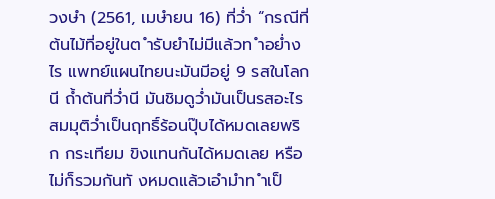วงษำ (2561, เมษำยน 16) ที่ว่ำ “กรณีที่ต้นไม้ที่อยู่ในต ำรับยำไม่มีแล้วท ำอย่ำงไร แพทย์แผนไทยนะมันมีอยู่ 9 รสในโลกนี ถ้ำต้นที่ว่ำนี มันชิมดูว่ำมันเป็นรสอะไรสมมุติว่ำเป็นฤทธิ์ร้อนปุ๊บได้หมดเลยพริก กระเทียม ขิงแทนกันได้หมดเลย หรือไม่ก็รวมกันทั งหมดแล้วเอำมำท ำเป็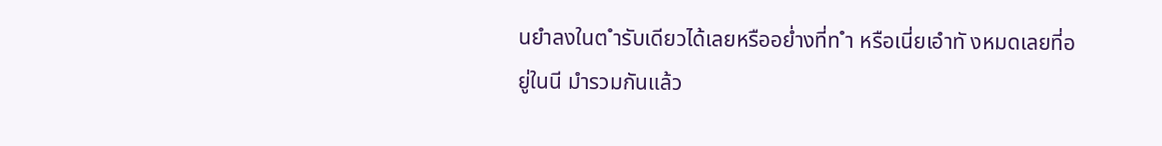นยำลงในต ำรับเดียวได้เลยหรืออย่ำงที่ท ำ หรือเนี่ยเอำทั งหมดเลยที่อยู่ในนี มำรวมกันแล้ว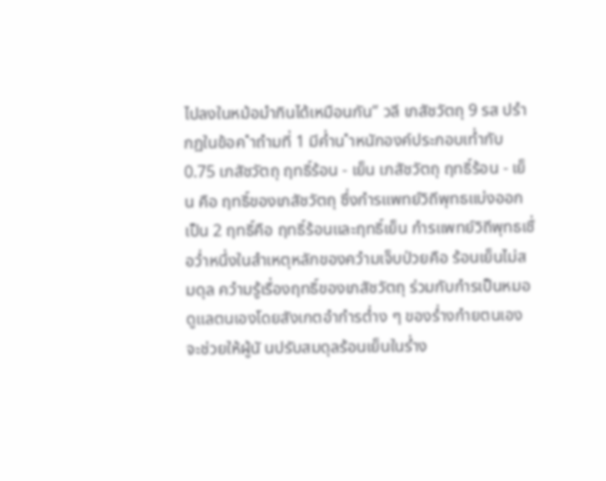ไปลงในหม้อมำกินได้เหมือนกัน” วลี เภสัชวัตถุ 9 รส ปรำกฏในข้อค ำถำมที่ 1 มีค่ำน ำหนักองค์ประกอบเท่ำกับ 0.75 เภสัชวัตถุ ฤทธิ์ร้อน - เย็น เภสัชวัตถุ ฤทธิ์ร้อน - เย็น คือ ฤทธิ์ของเภสัชวัตถุ ซึ่งกำรแพทย์วิถีพุทธแบ่งออกเป็น 2 ฤทธิ์คือ ฤทธิ์ร้อนและฤทธิ์เย็น กำรแพทย์วิถีพุทธเชื่อว่ำหนึ่งในสำเหตุหลักของควำมเจ็บป่วยคือ ร้อนเย็นไม่สมดุล ควำมรู้เรื่องฤทธิ์ของเภสัชวัตถุ ร่วมกับกำรเป็นหมอดูแลตนเองโดยสังเกตอำกำรต่ำง ๆ ของร่ำงกำยตนเอง จะช่วยให้ผู้นั นปรับสมดุลร้อนเย็นในร่ำง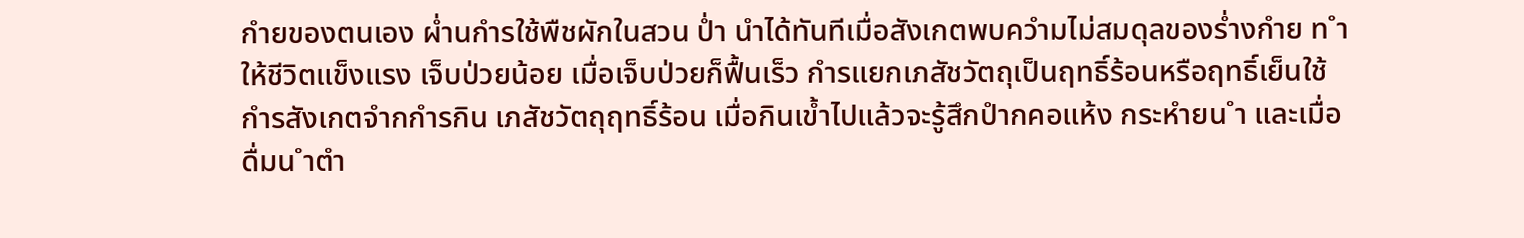กำยของตนเอง ผ่ำนกำรใช้พืชผักในสวน ป่ำ นำได้ทันทีเมื่อสังเกตพบควำมไม่สมดุลของร่ำงกำย ท ำให้ชีวิตแข็งแรง เจ็บป่วยน้อย เมื่อเจ็บป่วยก็ฟื้นเร็ว กำรแยกเภสัชวัตถุเป็นฤทธิ์ร้อนหรือฤทธิ์เย็นใช้กำรสังเกตจำกกำรกิน เภสัชวัตถุฤทธิ์ร้อน เมื่อกินเข้ำไปแล้วจะรู้สึกปำกคอแห้ง กระหำยน ำ และเมื่อดื่มน ำตำ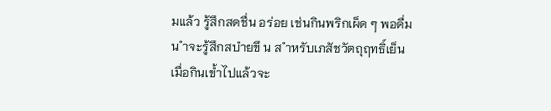มแล้ว รู้สึกสดชื่น อร่อย เช่นกินพริกเผ็ด ๆ พอดื่มน ำจะรู้สึกสบำยขึ น ส ำหรับเภสัชวัตถุฤทธิ์เย็น เมื่อกินเข้ำไปแล้วจะ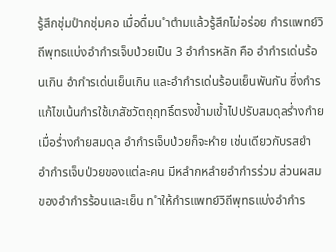รู้สึกชุ่มปำกชุ่มคอ เมื่อดื่มน ำตำมแล้วรู้สึกไม่อร่อย กำรแพทย์วิถีพุทธแบ่งอำกำรเจ็บป่วยเป็น 3 อำกำรหลัก คือ อำกำรเด่นร้อนเกิน อำกำรเด่นเย็นเกิน และอำกำรเด่นร้อนเย็นพันกัน ซึ่งกำรแก้ไขเน้นกำรใช้เภสัชวัตถุฤทธิ์ตรงข้ำมเข้ำไปปรับสมดุลร่ำงกำย เมื่อร่ำงกำยสมดุล อำกำรเจ็บป่วยก็จะหำย เช่นเดียวกับรสยำ อำกำรเจ็บป่วยของแต่ละคน มีหลำกหลำยอำกำรร่วม ส่วนผสมของอำกำรร้อนและเย็น ท ำให้กำรแพทย์วิถีพุทธแบ่งอำกำร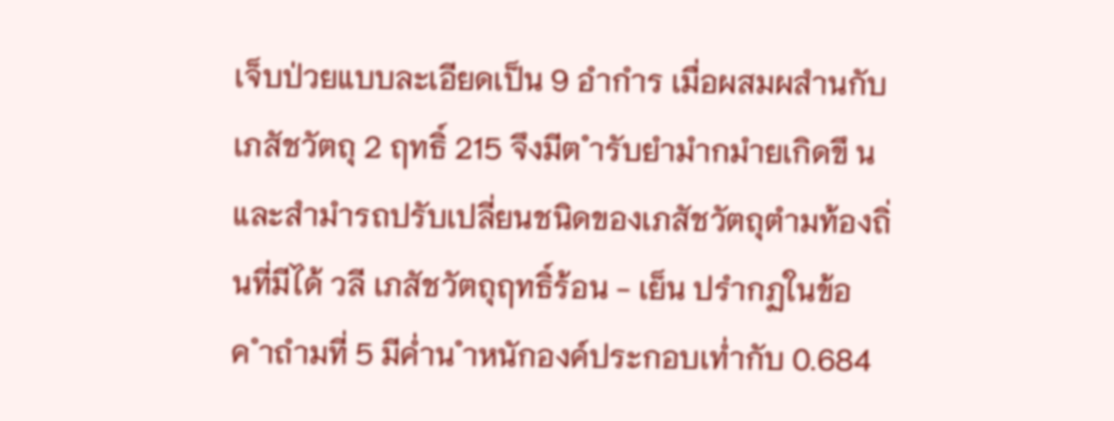เจ็บป่วยแบบละเอียดเป็น 9 อำกำร เมื่อผสมผสำนกับเภสัชวัตถุ 2 ฤทธิ์ 215 จึงมีต ำรับยำมำกมำยเกิดขึ นและสำมำรถปรับเปลี่ยนชนิดของเภสัชวัตถุตำมท้องถิ่นที่มีได้ วลี เภสัชวัตถุฤทธิ์ร้อน - เย็น ปรำกฏในข้อค ำถำมที่ 5 มีค่ำน ำหนักองค์ประกอบเท่ำกับ 0.684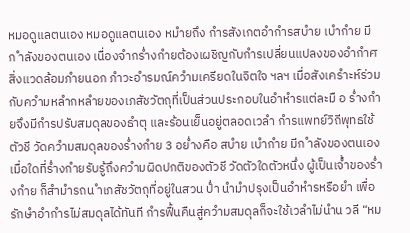หมอดูแลตนเอง หมอดูแลตนเอง หมำยถึง กำรสังเกตอำกำรสบำย เบำกำย มีก ำลังของตนเอง เนื่องจำกร่ำงกำยต้องเผชิญกับกำรเปลี่ยนแปลงของอำกำศ สิ่งแวดล้อมภำยนอก ภำวะอำรมณ์ควำมเครียดในจิตใจ ฯลฯ เมื่อสังเครำะห์ร่วมกับควำมหลำกหลำยของเภสัชวัตถุที่เป็นส่วนประกอบในอำหำรแต่ละมื อ ร่ำงกำยจึงมีกำรปรับสมดุลของธำตุ และร้อนเย็นอยู่ตลอดเวลำ กำรแพทย์วิถีพุทธใช้ตัวชี วัดควำมสมดุลของร่ำงกำย 3 อย่ำงคือ สบำย เบำกำย มีก ำลังของตนเอง เมื่อใดที่ร่ำงกำยรับรู้ถึงควำมผิดปกติของตัวชี วัดตัวใดตัวหนึ่ง ผู้เป็นเจ้ำของร่ำงกำย ก็สำมำรถน ำเภสัชวัตถุที่อยู่ในสวน ป่ำ นำมำปรุงเป็นอำหำรหรือยำ เพื่อรักษำอำกำรไม่สมดุลได้ทันที กำรฟื้นคืนสู่ควำมสมดุลก็จะใช้เวลำไม่นำน วลี “หม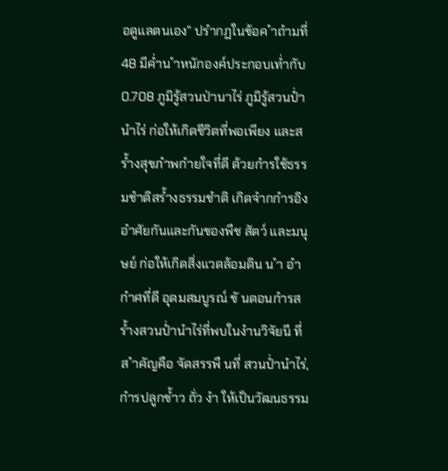อดูแลตนเอง” ปรำกฏในข้อค ำถำมที่ 48 มีค่ำน ำหนักองค์ประกอบเท่ำกับ 0.708 ภูมิรู้สวนป่านาไร่ ภูมิรู้สวนป่ำนำไร่ ก่อให้เกิดชีวิตที่พอเพียง และสร้ำงสุขภำพกำยใจที่ดี ด้วยกำรใช้ธรรมชำติสร้ำงธรรมชำติ เกิดจำกกำรอิงอำศัยกันและกันของพืช สัตว์ และมนุษย์ ก่อให้เกิดสิ่งแวดล้อมดิน น ำ อำกำศที่ดี อุดมสมบูรณ์ ขั นตอนกำรสร้ำงสวนป่ำนำไร่ที่พบในงำนวิจัยนี ที่ส ำคัญคือ จัดสรรพื นที่ สวนป่ำนำไร่, กำรปลูกข้ำว ถั่ว งำ ให้เป็นวัฒนธรรม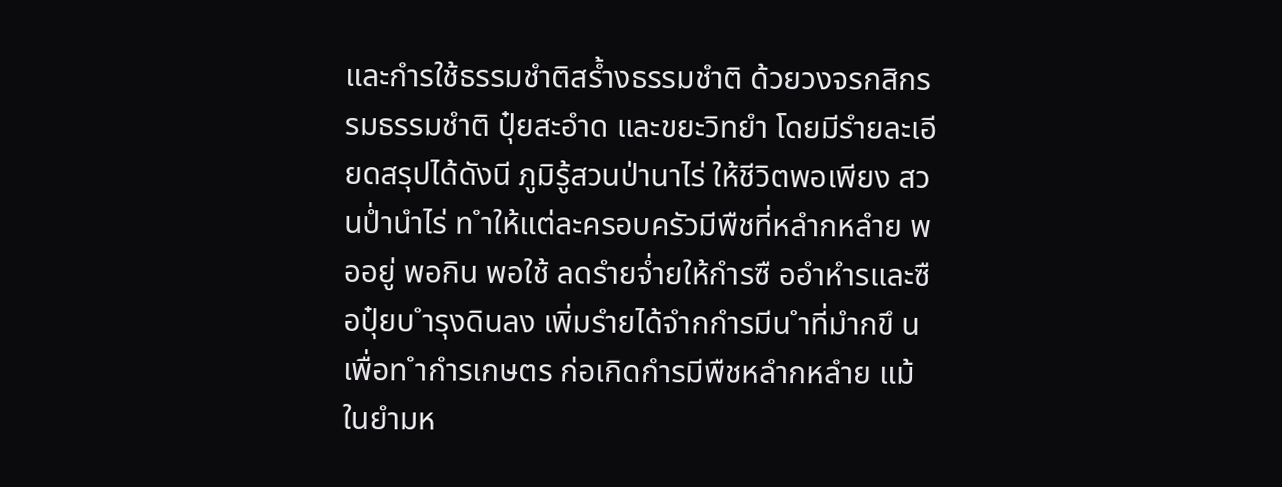และกำรใช้ธรรมชำติสร้ำงธรรมชำติ ด้วยวงจรกสิกรรมธรรมชำติ ปุ๋ยสะอำด และขยะวิทยำ โดยมีรำยละเอียดสรุปได้ดังนี ภูมิรู้สวนป่านาไร่ ให้ชีวิตพอเพียง สวนป่ำนำไร่ ท ำให้แต่ละครอบครัวมีพืชที่หลำกหลำย พออยู่ พอกิน พอใช้ ลดรำยจ่ำยให้กำรซื ออำหำรและซื อปุ๋ยบ ำรุงดินลง เพิ่มรำยได้จำกกำรมีน ำที่มำกขึ นเพื่อท ำกำรเกษตร ก่อเกิดกำรมีพืชหลำกหลำย แม้ในยำมห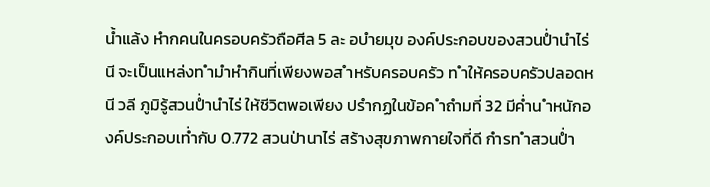น้ำแล้ง หำกคนในครอบครัวถือศีล 5 ละ อบำยมุข องค์ประกอบของสวนป่ำนำไร่นี จะเป็นแหล่งท ำมำหำกินที่เพียงพอส ำหรับครอบครัว ท ำให้ครอบครัวปลอดหนี วลี ภูมิรู้สวนป่ำนำไร่ ให้ชีวิตพอเพียง ปรำกฏในข้อค ำถำมที่ 32 มีค่ำน ำหนักองค์ประกอบเท่ำกับ 0.772 สวนป่านาไร่ สร้างสุขภาพกายใจที่ดี กำรท ำสวนป่ำ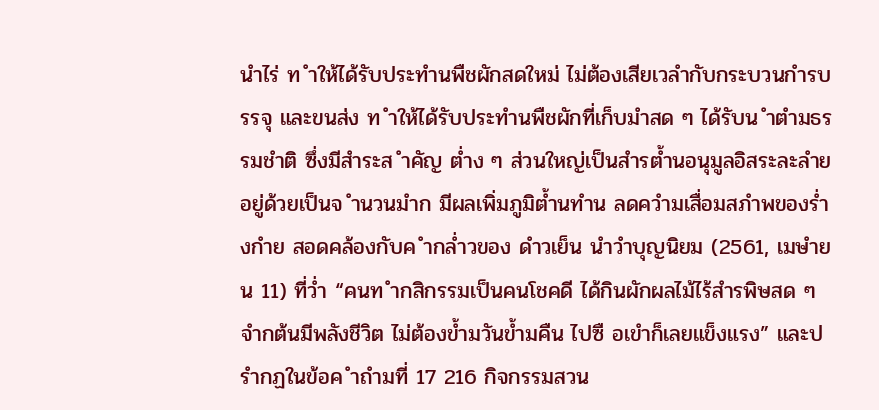นำไร่ ท ำให้ได้รับประทำนพืชผักสดใหม่ ไม่ต้องเสียเวลำกับกระบวนกำรบรรจุ และขนส่ง ท ำให้ได้รับประทำนพืชผักที่เก็บมำสด ๆ ได้รับน ำตำมธรรมชำติ ซึ่งมีสำระส ำคัญ ต่ำง ๆ ส่วนใหญ่เป็นสำรต้ำนอนุมูลอิสระละลำยอยู่ด้วยเป็นจ ำนวนมำก มีผลเพิ่มภูมิต้ำนทำน ลดควำมเสื่อมสภำพของร่ำงกำย สอดคล้องกับค ำกล่ำวของ ดำวเย็น นำวำบุญนิยม (2561, เมษำยน 11) ที่ว่ำ “คนท ำกสิกรรมเป็นคนโชคดี ได้กินผักผลไม้ไร้สำรพิษสด ๆ จำกต้นมีพลังชีวิต ไม่ต้องข้ำมวันข้ำมคืน ไปซื อเขำก็เลยแข็งแรง” และปรำกฏในข้อค ำถำมที่ 17 216 กิจกรรมสวน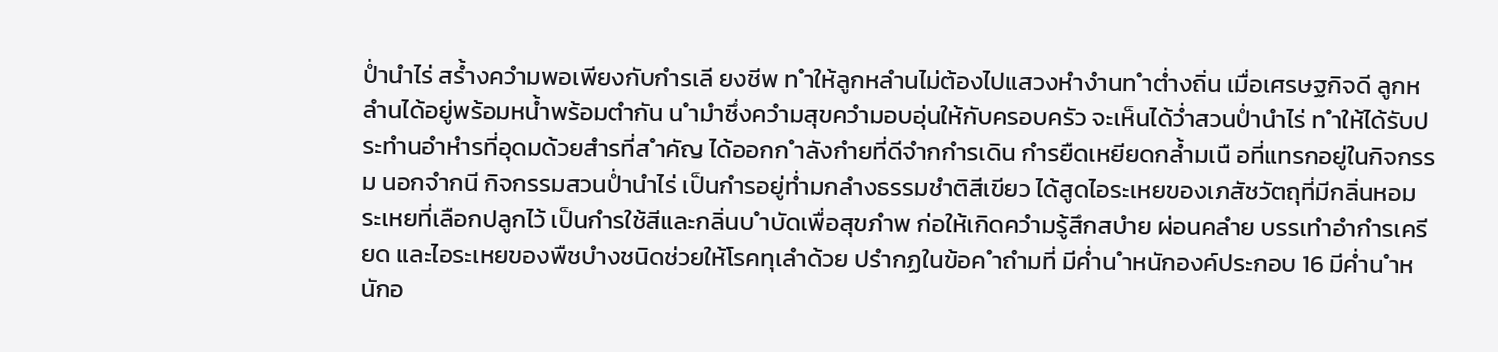ป่ำนำไร่ สร้ำงควำมพอเพียงกับกำรเลี ยงชีพ ท ำให้ลูกหลำนไม่ต้องไปแสวงหำงำนท ำต่ำงถิ่น เมื่อเศรษฐกิจดี ลูกหลำนได้อยู่พร้อมหน้ำพร้อมตำกัน น ำมำซึ่งควำมสุขควำมอบอุ่นให้กับครอบครัว จะเห็นได้ว่ำสวนป่ำนำไร่ ท ำให้ได้รับประทำนอำหำรที่อุดมด้วยสำรที่ส ำคัญ ได้ออกก ำลังกำยที่ดีจำกกำรเดิน กำรยืดเหยียดกล้ำมเนื อที่แทรกอยู่ในกิจกรรม นอกจำกนี กิจกรรมสวนป่ำนำไร่ เป็นกำรอยู่ท่ำมกลำงธรรมชำติสีเขียว ได้สูดไอระเหยของเภสัชวัตถุที่มีกลิ่นหอมระเหยที่เลือกปลูกไว้ เป็นกำรใช้สีและกลิ่นบ ำบัดเพื่อสุขภำพ ก่อให้เกิดควำมรู้สึกสบำย ผ่อนคลำย บรรเทำอำกำรเครียด และไอระเหยของพืชบำงชนิดช่วยให้โรคทุเลำด้วย ปรำกฏในข้อค ำถำมที่ มีค่ำน ำหนักองค์ประกอบ 16 มีค่ำน ำหนักอ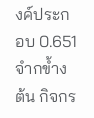งค์ประกอบ 0.651 จำกข้ำงต้น กิจกร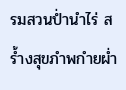รมสวนป่ำนำไร่ สร้ำงสุขภำพกำยผ่ำ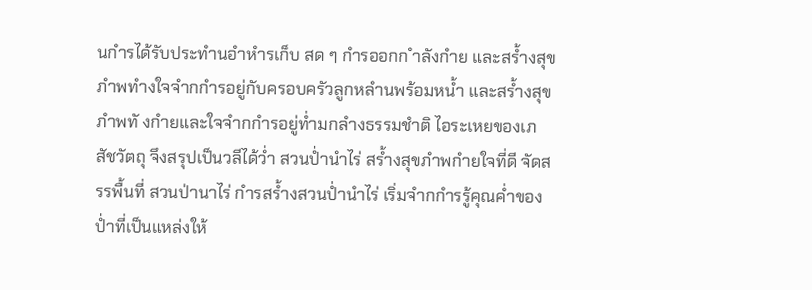นกำรได้รับประทำนอำหำรเก็บ สด ๆ กำรออกก ำลังกำย และสร้ำงสุขภำพทำงใจจำกกำรอยู่กับครอบครัวลูกหลำนพร้อมหน้ำ และสร้ำงสุขภำพทั งกำยและใจจำกกำรอยู่ท่ำมกลำงธรรมชำติ ไอระเหยของเภสัชวัตถุ จึงสรุปเป็นวลีได้ว่ำ สวนป่ำนำไร่ สร้ำงสุขภำพกำยใจที่ดี จัดสรรพื้นที่ สวนป่านาไร่ กำรสร้ำงสวนป่ำนำไร่ เริ่มจำกกำรรู้คุณค่ำของป่ำที่เป็นแหล่งให้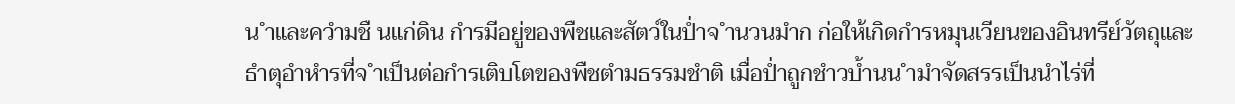น ำและควำมชื นแก่ดิน กำรมีอยู่ของพืชและสัตว์ในป่ำจ ำนวนมำก ก่อให้เกิดกำรหมุนเวียนของอินทรีย์วัตถุและธำตุอำหำรที่จ ำเป็นต่อกำรเติบโตของพืชตำมธรรมชำติ เมื่อป่ำถูกชำวบ้ำนน ำมำจัดสรรเป็นนำไร่ที่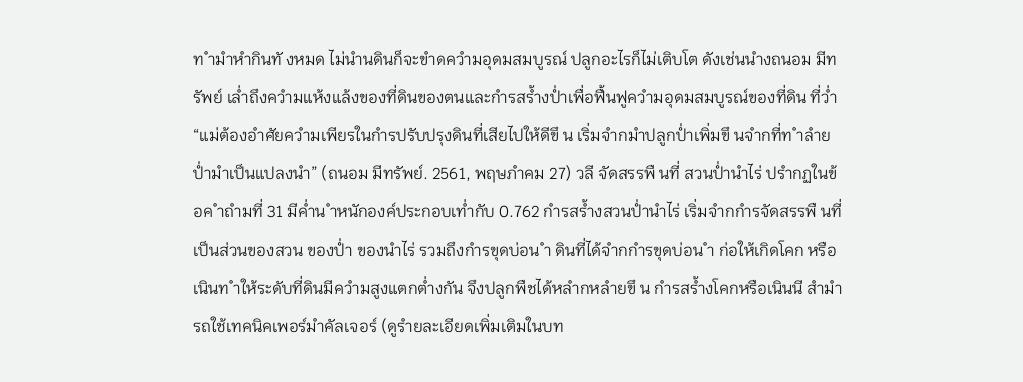ท ำมำหำกินทั งหมด ไม่นำนดินก็จะขำดควำมอุดมสมบูรณ์ ปลูกอะไรก็ไม่เติบโต ดังเช่นนำงถนอม มีทรัพย์ เล่ำถึงควำมแห้งแล้งของที่ดินของตนและกำรสร้ำงป่ำเพื่อฟื้นฟูควำมอุดมสมบูรณ์ของที่ดิน ที่ว่ำ “แม่ต้องอำศัยควำมเพียรในกำรปรับปรุงดินที่เสียไปให้ดีขึ น เริ่มจำกมำปลูกป่ำเพิ่มขึ นจำกที่ท ำลำยป่ำมำเป็นแปลงนำ” (ถนอม มีทรัพย์. 2561, พฤษภำคม 27) วลี จัดสรรพื นที่ สวนป่ำนำไร่ ปรำกฏในข้อค ำถำมที่ 31 มีค่ำน ำหนักองค์ประกอบเท่ำกับ 0.762 กำรสร้ำงสวนป่ำนำไร่ เริ่มจำกกำรจัดสรรพื นที่เป็นส่วนของสวน ของป่ำ ของนำไร่ รวมถึงกำรขุดบ่อน ำ ดินที่ได้จำกกำรขุดบ่อน ำ ก่อให้เกิดโคก หรือเนินท ำให้ระดับที่ดินมีควำมสูงแตกต่ำงกัน จึงปลูกพืชได้หลำกหลำยขึ น กำรสร้ำงโคกหรือเนินนี สำมำรถใช้เทคนิคเพอร์มำคัลเจอร์ (ดูรำยละเอียดเพิ่มเติมในบท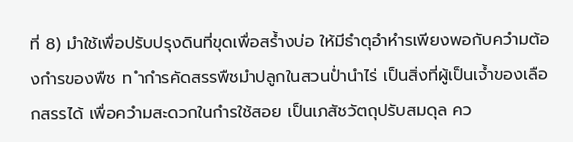ที่ 8) มำใช้เพื่อปรับปรุงดินที่ขุดเพื่อสร้ำงบ่อ ให้มีธำตุอำหำรเพียงพอกับควำมต้องกำรของพืช ท ำกำรคัดสรรพืชมำปลูกในสวนป่ำนำไร่ เป็นสิ่งที่ผู้เป็นเจ้ำของเลือกสรรได้ เพื่อควำมสะดวกในกำรใช้สอย เป็นเภสัชวัตถุปรับสมดุล คว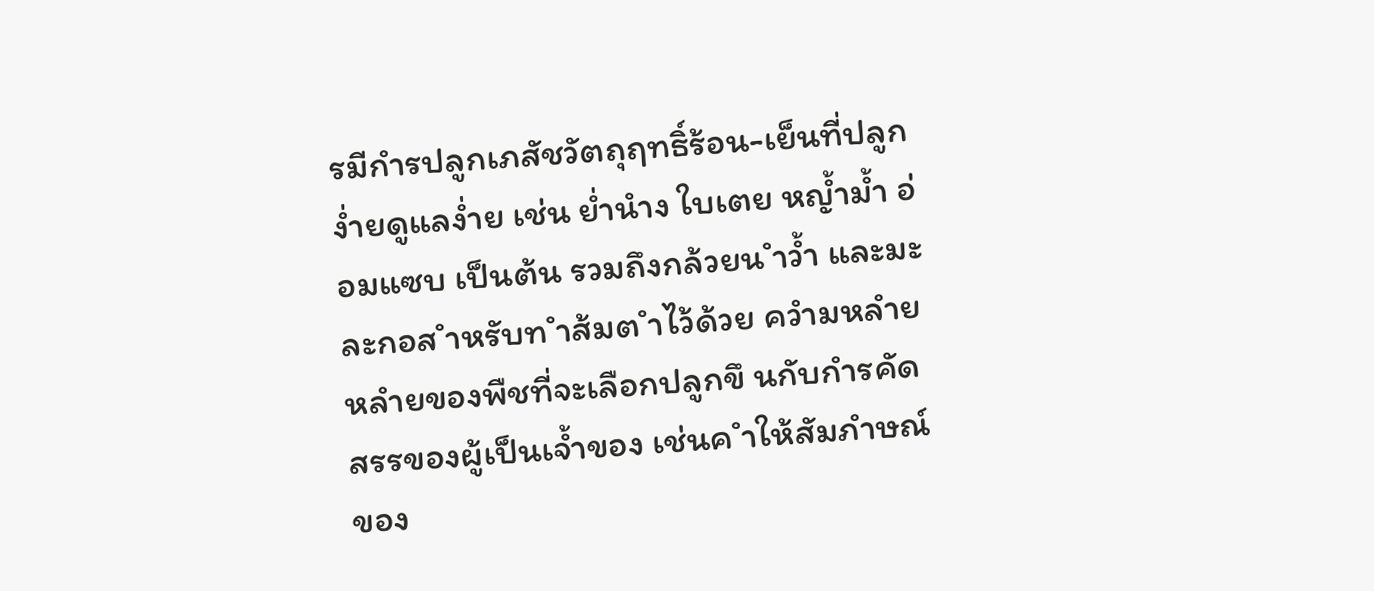รมีกำรปลูกเภสัชวัตถุฤทธิ์ร้อน-เย็นที่ปลูกง่ำยดูแลง่ำย เช่น ย่ำนำง ใบเตย หญ้ำม้ำ อ่อมแซบ เป็นต้น รวมถึงกล้วยน ำว้ำ และมะละกอส ำหรับท ำส้มต ำไว้ด้วย ควำมหลำยหลำยของพืชที่จะเลือกปลูกขึ นกับกำรคัดสรรของผู้เป็นเจ้ำของ เช่นค ำให้สัมภำษณ์ของ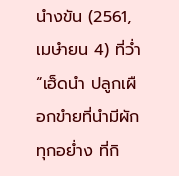นำงขัน (2561, เมษำยน 4) ที่ว่ำ “เฮ็ดนำ ปลูกเผือกขำยที่นำมีผักทุกอย่ำง ที่กิ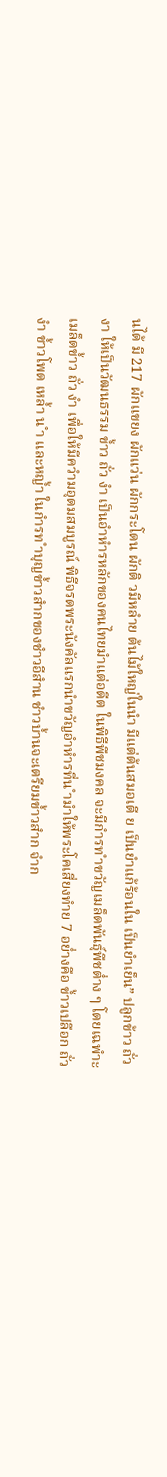นได้ มี 217 ผักแขยง ผักแว่น ผักกระโดน ผักติ วมีหลำย ต้นไม้ใหญ่ในนำ มีแต่ต้นสมอเตี ย เป็นยำแก้ร้อนใน เป็นยำเย็น” ปลูกข้าว ถั่ว งา ให้เป็นวัฒนธรรม ข้ำว ถั่ว งำ เป็นอำหำรหลักของคนไทยมำแต่อดีต ในพิธีพืชมงคล จะมีกำรท ำขวัญเมล็ดพันธุ์พืชต่ำง ๆ โดยเฉพำะเมล็ดข้ำว ถั่ว งำ เพื่อให้มีควำมอุดมสมบูรณ์ พิธีจรดพระนังคัลแรกนำขวัญอำหำรที่น ำมำให้พระโคเสี่ยงทำย 7 อย่ำงคือ ข้ำวเปลือก ถั่ว งำ ข้ำวโพด เหล้ำ น ำ และหญ้ำ ในกำรท ำบุญข้ำวสำกของชำวอีสำน ชำวบ้ำนจะเตรียมข้ำวสำก จำก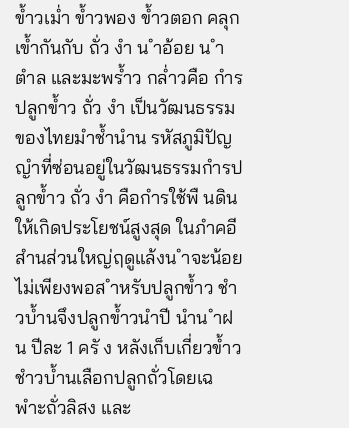ข้ำวเม่ำ ข้ำวพอง ข้ำวตอก คลุกเข้ำกันกับ ถั่ว งำ น ำอ้อย น ำตำล และมะพร้ำว กล่ำวคือ กำรปลูกข้ำว ถั่ว งำ เป็นวัฒนธรรมของไทยมำช้ำนำน รหัสภูมิปัญญำที่ซ่อนอยู่ในวัฒนธรรมกำรปลูกข้ำว ถั่ว งำ คือกำรใช้พื นดินให้เกิดประโยชน์สูงสุด ในภำคอีสำนส่วนใหญ่ฤดูแล้งน ำจะน้อยไม่เพียงพอส ำหรับปลูกข้ำว ชำวบ้ำนจึงปลูกข้ำวนำปี นำน ำฝน ปีละ 1 ครั ง หลังเก็บเกี่ยวข้ำว ชำวบ้ำนเลือกปลูกถั่วโดยเฉพำะถั่วลิสง และ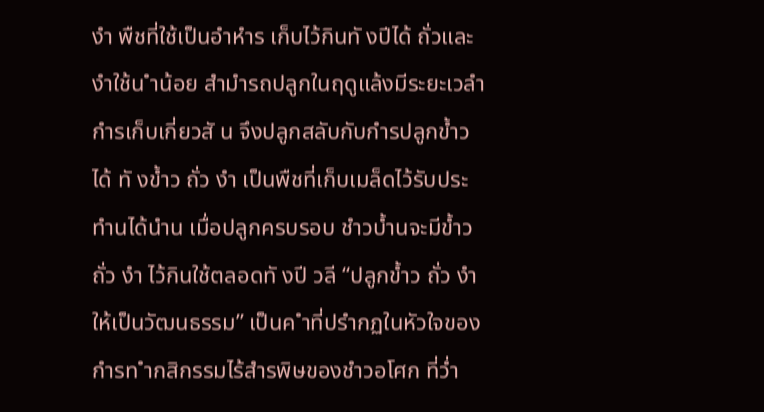งำ พืชที่ใช้เป็นอำหำร เก็บไว้กินทั งปีได้ ถั่วและงำใช้น ำน้อย สำมำรถปลูกในฤดูแล้งมีระยะเวลำกำรเก็บเกี่ยวสั น จึงปลูกสลับกับกำรปลูกข้ำวได้ ทั งข้ำว ถั่ว งำ เป็นพืชที่เก็บเมล็ดไว้รับประทำนได้นำน เมื่อปลูกครบรอบ ชำวบ้ำนจะมีข้ำว ถั่ว งำ ไว้กินใช้ตลอดทั งปี วลี “ปลูกข้ำว ถั่ว งำ ให้เป็นวัฒนธรรม” เป็นค ำที่ปรำกฏในหัวใจของกำรท ำกสิกรรมไร้สำรพิษของชำวอโศก ที่ว่ำ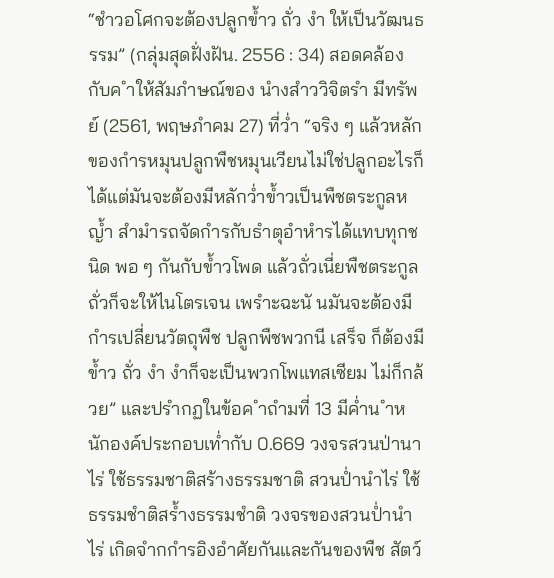“ชำวอโศกจะต้องปลูกข้ำว ถั่ว งำ ให้เป็นวัฒนธรรม” (กลุ่มสุดฝั่งฝัน. 2556 : 34) สอดคล้องกับค ำให้สัมภำษณ์ของ นำงสำววิจิตรำ มีทรัพย์ (2561, พฤษภำคม 27) ที่ว่ำ “จริง ๆ แล้วหลักของกำรหมุนปลูกพืชหมุนเวียนไม่ใช่ปลูกอะไรก็ได้แต่มันจะต้องมีหลักว่ำข้ำวเป็นพืชตระกูลหญ้ำ สำมำรถจัดกำรกับธำตุอำหำรได้แทบทุกชนิด พอ ๆ กันกับข้ำวโพด แล้วถั่วเนี่ยพืชตระกูลถั่วก็จะให้ไนโตรเจน เพรำะฉะนั นมันจะต้องมีกำรเปลี่ยนวัตถุพืช ปลูกพืชพวกนี เสร็จ ก็ต้องมีข้ำว ถั่ว งำ งำก็จะเป็นพวกโพแทสเซียม ไม่ก็กล้วย” และปรำกฏในข้อค ำถำมที่ 13 มีค่ำน ำหนักองค์ประกอบเท่ำกับ 0.669 วงจรสวนป่านาไร่ ใช้ธรรมชาติสร้างธรรมชาติ สวนป่ำนำไร่ ใช้ธรรมชำติสร้ำงธรรมชำติ วงจรของสวนป่ำนำไร่ เกิดจำกกำรอิงอำศัยกันและกันของพืช สัตว์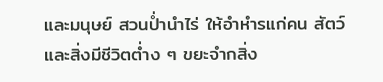และมนุษย์ สวนป่ำนำไร่ ให้อำหำรแก่คน สัตว์ และสิ่งมีชีวิตต่ำง ๆ ขยะจำกสิ่ง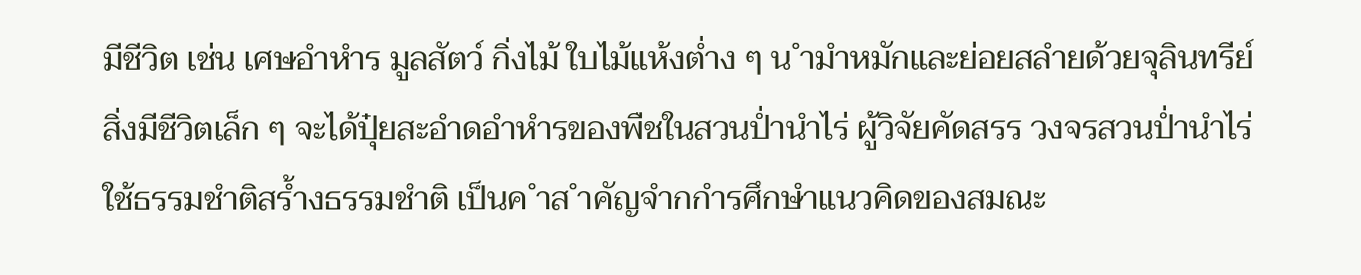มีชีวิต เช่น เศษอำหำร มูลสัตว์ กิ่งไม้ ใบไม้แห้งต่ำง ๆ น ำมำหมักและย่อยสลำยด้วยจุลินทรีย์ สิ่งมีชีวิตเล็ก ๆ จะได้ปุ๋ยสะอำดอำหำรของพืชในสวนป่ำนำไร่ ผู้วิจัยคัดสรร วงจรสวนป่ำนำไร่ ใช้ธรรมชำติสร้ำงธรรมชำติ เป็นค ำส ำคัญจำกกำรศึกษำแนวคิดของสมณะ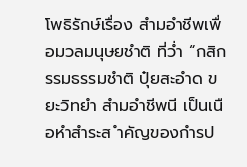โพธิรักษ์เรื่อง สำมอำชีพเพื่อมวลมนุษยชำติ ที่ว่ำ “กสิกรรมธรรมชำติ ปุ๋ยสะอำด ขยะวิทยำ สำมอำชีพนี เป็นเนื อหำสำระส ำคัญของกำรป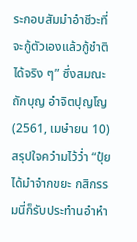ระกอบสัมมำอำชีวะที่จะกู้ตัวเองแล้วกู้ชำติได้จริง ๆ” ซึ่งสมณะถักบุญ อำจิตปุญโญ (2561, เมษำยน 10) สรุปใจควำมไว้ว่ำ “ปุ๋ย ได้มำจำกขยะ กสิกรรมนี่ก็รับประทำนอำหำ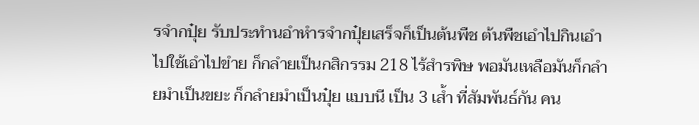รจำกปุ๋ย รับประทำนอำหำรจำกปุ๋ยเสร็จก็เป็นต้นพืช ต้นพืชเอำไปกินเอำไปใช้เอำไปขำย ก็กลำยเป็นกสิกรรม 218 ไร้สำรพิษ พอมันเหลือมันก็กลำยมำเป็นขยะ ก็กลำยมำเป็นปุ๋ย แบบนี เป็น 3 เส้ำ ที่สัมพันธ์กัน คน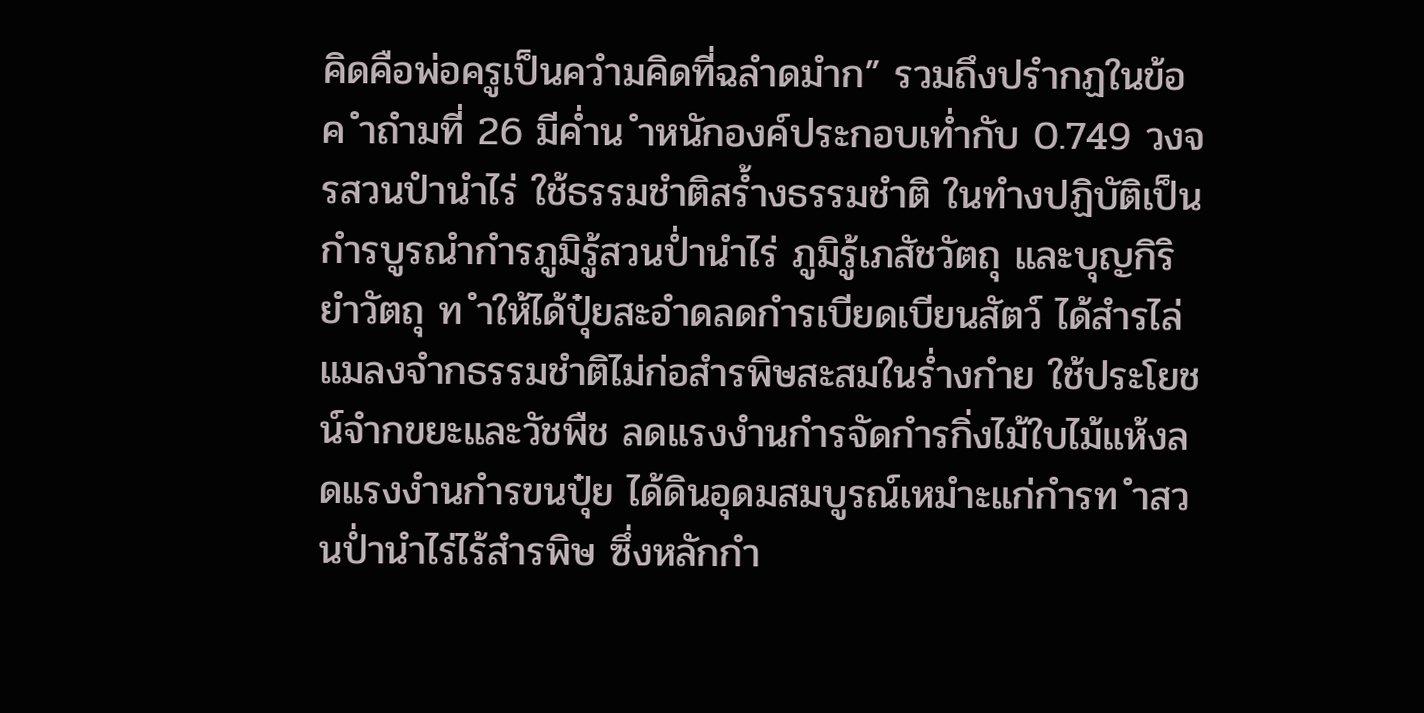คิดคือพ่อครูเป็นควำมคิดที่ฉลำดมำก” รวมถึงปรำกฏในข้อค ำถำมที่ 26 มีค่ำน ำหนักองค์ประกอบเท่ำกับ 0.749 วงจรสวนปำนำไร่ ใช้ธรรมชำติสร้ำงธรรมชำติ ในทำงปฏิบัติเป็นกำรบูรณำกำรภูมิรู้สวนป่ำนำไร่ ภูมิรู้เภสัชวัตถุ และบุญกิริยำวัตถุ ท ำให้ได้ปุ๋ยสะอำดลดกำรเบียดเบียนสัตว์ ได้สำรไล่แมลงจำกธรรมชำติไม่ก่อสำรพิษสะสมในร่ำงกำย ใช้ประโยชน์จำกขยะและวัชพืช ลดแรงงำนกำรจัดกำรกิ่งไม้ใบไม้แห้งลดแรงงำนกำรขนปุ๋ย ได้ดินอุดมสมบูรณ์เหมำะแก่กำรท ำสวนป่ำนำไร่ไร้สำรพิษ ซึ่งหลักกำ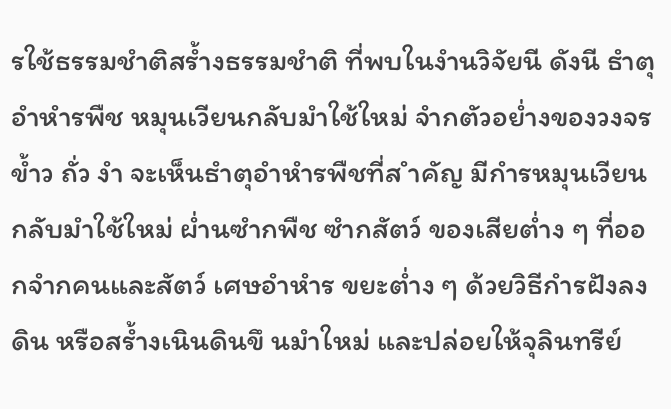รใช้ธรรมชำติสร้ำงธรรมชำติ ที่พบในงำนวิจัยนี ดังนี ธำตุอำหำรพืช หมุนเวียนกลับมำใช้ใหม่ จำกตัวอย่ำงของวงจรข้ำว ถั่ว งำ จะเห็นธำตุอำหำรพืชที่ส ำคัญ มีกำรหมุนเวียนกลับมำใช้ใหม่ ผ่ำนซำกพืช ซำกสัตว์ ของเสียต่ำง ๆ ที่ออกจำกคนและสัตว์ เศษอำหำร ขยะต่ำง ๆ ด้วยวิธีกำรฝังลงดิน หรือสร้ำงเนินดินขึ นมำใหม่ และปล่อยให้จุลินทรีย์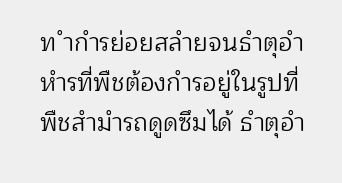ท ำกำรย่อยสลำยจนธำตุอำหำรที่พืชต้องกำรอยู่ในรูปที่พืชสำมำรถดูดซึมได้ ธำตุอำ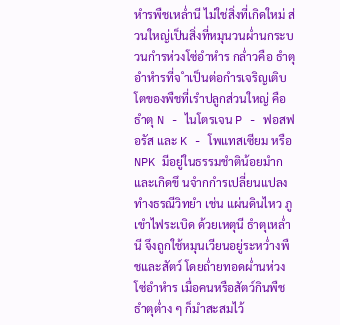หำรพืชเหล่ำนี ไม่ใช่สิ่งที่เกิดใหม่ ส่วนใหญ่เป็นสิ่งที่หมุนวนผ่ำนกระบวนกำรห่วงโซ่อำหำร กล่ำวคือ ธำตุอำหำรที่จ ำเป็นต่อกำรเจริญเติบโตของพืชที่เรำปลูกส่วนใหญ่ คือ ธำตุ N - ไนโตรเจน P - ฟอสฟอรัส และ K - โพแทสเซียม หรือ NPK มีอยู่ในธรรมชำติน้อยมำก และเกิดขึ นจำกกำรเปลี่ยนแปลงทำงธรณีวิทยำ เช่น แผ่นดินไหว ภูเขำไฟระเบิด ด้วยเหตุนี ธำตุเหล่ำนี จึงถูกใช้หมุนเวียนอยู่ระหว่ำงพืชและสัตว์ โดยถ่ำยทอดผ่ำนห่วงโซ่อำหำร เมื่อคนหรือสัตว์กินพืช ธำตุต่ำง ๆ ก็มำสะสมไว้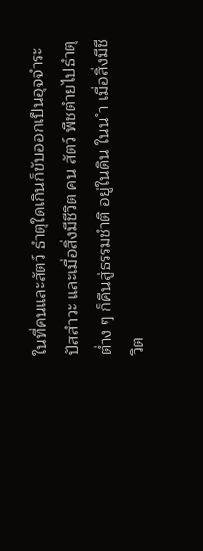ในที่คนและสัตว์ ธำตุใดเกินก็ขับออกเป็นอุจจำระ ปัสสำวะ และเมื่อสิ่งมีชีวิต คน สัตว์ พืชตำยไปธำตุต่ำง ๆ ก็คืนสู่ธรรมชำติ อยู่ในดิน ในน ำ เมื่อสิ่งมีชีวิต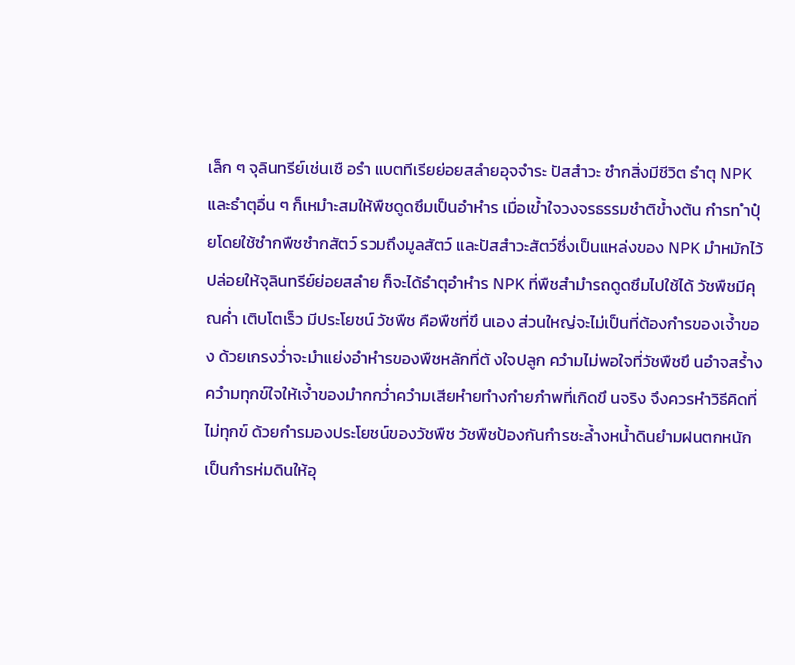เล็ก ๆ จุลินทรีย์เช่นเชื อรำ แบตทีเรียย่อยสลำยอุจจำระ ปัสสำวะ ซำกสิ่งมีชีวิต ธำตุ NPK และธำตุอื่น ๆ ก็เหมำะสมให้พืชดูดซึมเป็นอำหำร เมื่อเข้ำใจวงจรธรรมชำติข้ำงต้น กำรท ำปุ๋ยโดยใช้ซำกพืชซำกสัตว์ รวมถึงมูลสัตว์ และปัสสำวะสัตว์ซึ่งเป็นแหล่งของ NPK มำหมักไว้ปล่อยให้จุลินทรีย์ย่อยสลำย ก็จะได้ธำตุอำหำร NPK ที่พืชสำมำรถดูดซึมไปใช้ได้ วัชพืชมีคุณค่ำ เติบโตเร็ว มีประโยชน์ วัชพืช คือพืชที่ขึ นเอง ส่วนใหญ่จะไม่เป็นที่ต้องกำรของเจ้ำของ ด้วยเกรงว่ำจะมำแย่งอำหำรของพืชหลักที่ตั งใจปลูก ควำมไม่พอใจที่วัชพืชขึ นอำจสร้ำงควำมทุกข์ใจให้เจ้ำของมำกกว่ำควำมเสียหำยทำงกำยภำพที่เกิดขึ นจริง จึงควรหำวิธีคิดที่ไม่ทุกข์ ด้วยกำรมองประโยชน์ของวัชพืช วัชพืชป้องกันกำรชะล้ำงหน้ำดินยำมฝนตกหนัก เป็นกำรห่มดินให้อุ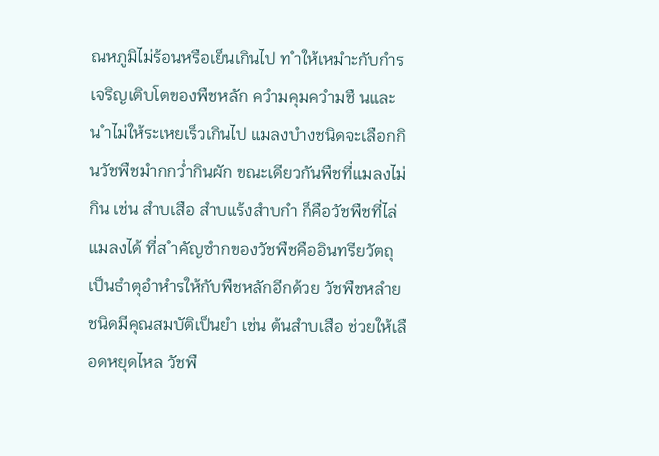ณหภูมิไม่ร้อนหรือเย็นเกินไป ท ำให้เหมำะกับกำรเจริญเติบโตของพืชหลัก ควำมคุมควำมชื นและน ำไม่ให้ระเหยเร็วเกินไป แมลงบำงชนิดจะเลือกกินวัชพืชมำกกว่ำกินผัก ขณะเดียวกันพืชที่แมลงไม่กิน เช่น สำบเสือ สำบแร้งสำบกำ ก็คือวัชพืชที่ไล่แมลงได้ ที่ส ำคัญซำกของวัชพืชคืออินทรียวัตถุ เป็นธำตุอำหำรให้กับพืชหลักอีกด้วย วัชพืชหลำยชนิดมีคุณสมบัติเป็นยำ เช่น ต้นสำบเสือ ช่วยให้เลือดหยุดไหล วัชพื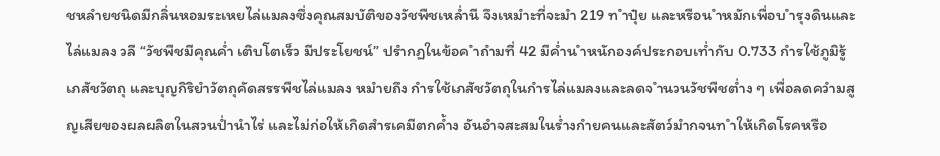ชหลำยชนิดมีกลิ่นหอมระเหยไล่แมลงซึ่งคุณสมบัติของวัชพืชเหล่ำนี จึงเหมำะที่จะมำ 219 ท ำปุ๋ย และหรือน ำหมักเพื่อบ ำรุงดินและไล่แมลง วลี “วัชพืชมีคุณค่ำ เติบโตเร็ว มีประโยชน์” ปรำกฏในข้อค ำถำมที่ 42 มีค่ำน ำหนักองค์ประกอบเท่ำกับ 0.733 กำรใช้ภูมิรู้เภสัชวัตถุ และบุญกิริยำวัตถุคัดสรรพืชไล่แมลง หมำยถึง กำรใช้เภสัชวัตถุในกำรไล่แมลงและลดจ ำนวนวัชพืชต่ำง ๆ เพื่อลดควำมสูญเสียของผลผลิตในสวนป่ำนำไร่ และไม่ก่อให้เกิดสำรเคมีตกค้ำง อันอำจสะสมในร่ำงกำยคนและสัตว์มำกจนท ำให้เกิดโรคหรือ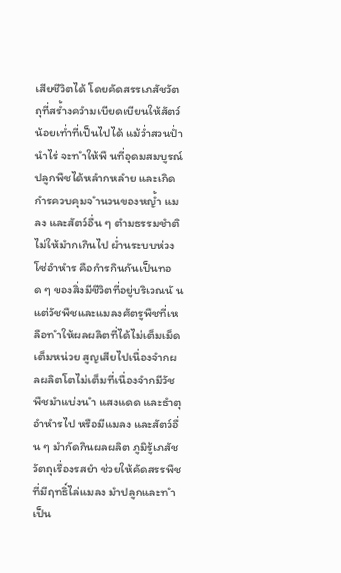เสียชีวิตได้ โดยคัดสรรเภสัชวัตถุที่สร้ำงควำมเบียดเบียนให้สัตว์น้อยเท่ำที่เป็นไปได้ แม้ว่ำสวนป่ำนำไร่ จะท ำให้พื นที่อุดมสมบูรณ์ ปลูกพืชได้หลำกหลำย และเกิดกำรควบคุมจ ำนวนของหญ้ำ แมลง และสัตว์อื่น ๆ ตำมธรรมชำติไม่ให้มำกเกินไป ผ่ำนระบบห่วงโซ่อำหำร คือกำรกินกันเป็นทอด ๆ ของสิ่งมีชีวิตที่อยู่บริเวณนั น แต่วัชพืชและแมลงศัตรูพืชที่เหลือท ำให้ผลผลิตที่ได้ไม่เต็มเม็ดเต็มหน่วย สูญเสียไปเนื่องจำกผลผลิตโตไม่เต็มที่เนื่องจำกมีวัชพืชมำแบ่งน ำ แสงแดด และธำตุอำหำรไป หรือมีแมลง และสัตว์อื่น ๆ มำกัดกินผลผลิต ภูมิรู้เภสัชวัตถุเรื่องรสยำ ช่วยให้คัดสรรพืชที่มีฤทธิ์ไล่แมลง มำปลูกและท ำเป็น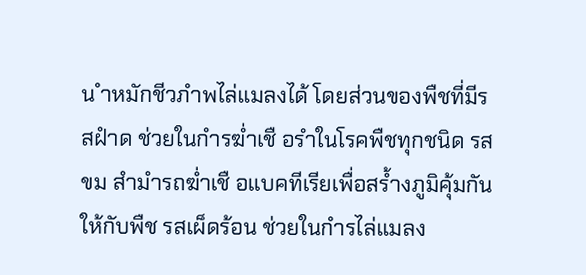น ำหมักชีวภำพไล่แมลงได้ โดยส่วนของพืชที่มีรสฝำด ช่วยในกำรฆ่ำเชื อรำในโรคพืชทุกชนิด รสขม สำมำรถฆ่ำเชื อแบคทีเรียเพื่อสร้ำงภูมิคุ้มกัน ให้กับพืช รสเผ็ดร้อน ช่วยในกำรไล่แมลง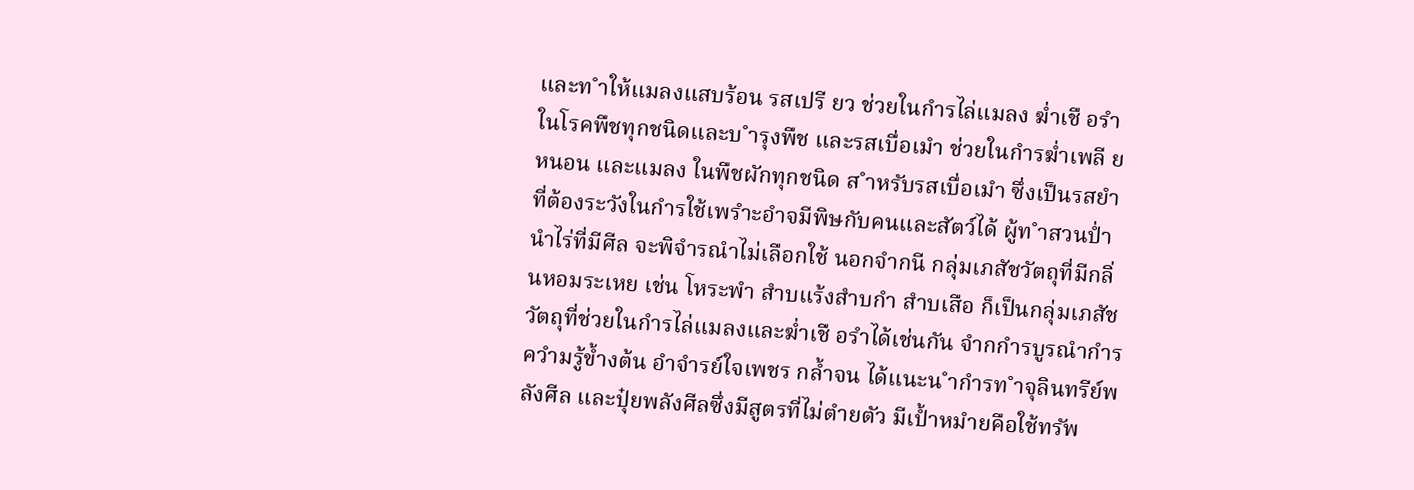และท ำให้แมลงแสบร้อน รสเปรี ยว ช่วยในกำรไล่แมลง ฆ่ำเชื อรำในโรคพืชทุกชนิดและบ ำรุงพืช และรสเบื่อเมำ ช่วยในกำรฆ่ำเพลี ย หนอน และแมลง ในพืชผักทุกชนิด ส ำหรับรสเบื่อเมำ ซึ่งเป็นรสยำที่ต้องระวังในกำรใช้เพรำะอำจมีพิษกับคนและสัตว์ได้ ผู้ท ำสวนป่ำนำไร่ที่มีศีล จะพิจำรณำไม่เลือกใช้ นอกจำกนี กลุ่มเภสัชวัตถุที่มีกลิ่นหอมระเหย เช่น โหระพำ สำบแร้งสำบกำ สำบเสือ ก็เป็นกลุ่มเภสัชวัตถุที่ช่วยในกำรไล่แมลงและฆ่ำเชื อรำได้เช่นกัน จำกกำรบูรณำกำรควำมรู้ข้ำงต้น อำจำรย์ใจเพชร กล้ำจน ได้แนะน ำกำรท ำจุลินทรีย์พลังศีล และปุ๋ยพลังศีลซึ่งมีสูตรที่ไม่ตำยตัว มีเป้ำหมำยคือใช้ทรัพ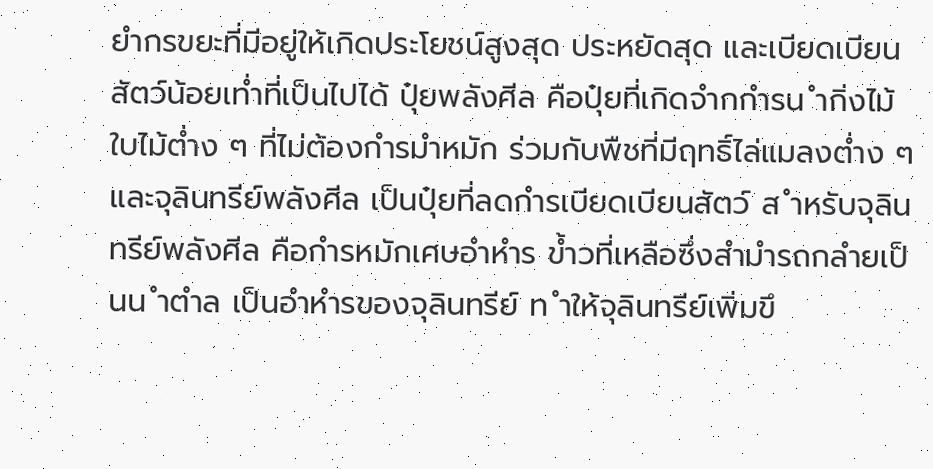ยำกรขยะที่มีอยู่ให้เกิดประโยชน์สูงสุด ประหยัดสุด และเบียดเบียนสัตว์น้อยเท่ำที่เป็นไปได้ ปุ๋ยพลังศีล คือปุ๋ยที่เกิดจำกกำรน ำกิ่งไม้ ใบไม้ต่ำง ๆ ที่ไม่ต้องกำรมำหมัก ร่วมกับพืชที่มีฤทธิ์ไล่แมลงต่ำง ๆ และจุลินทรีย์พลังศีล เป็นปุ๋ยที่ลดกำรเบียดเบียนสัตว์ ส ำหรับจุลินทรีย์พลังศีล คือกำรหมักเศษอำหำร ข้ำวที่เหลือซึ่งสำมำรถกลำยเป็นน ำตำล เป็นอำหำรของจุลินทรีย์ ท ำให้จุลินทรีย์เพิ่มขึ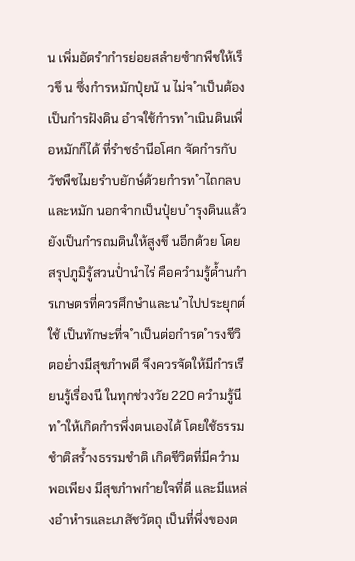น เพิ่มอัตรำกำรย่อยสลำยซำกพืชให้เร็วขึ น ซึ่งกำรหมักปุ๋ยนั น ไม่จ ำเป็นต้องเป็นกำรฝังดิน อำจใช้กำรท ำเนินดินเพื่อหมักก็ได้ ที่รำชธำนีอโศก จัดกำรกับวัชพืชไมยรำบยักษ์ด้วยกำรท ำไถกลบ และหมัก นอกจำกเป็นปุ๋ยบ ำรุงดินแล้ว ยังเป็นกำรถมดินให้สูงขึ นอีกด้วย โดยสรุปภูมิรู้สวนป่ำนำไร่ คือควำมรู้ด้ำนกำรเกษตรที่ควรศึกษำและน ำไปประยุกต์ใช้ เป็นทักษะที่จ ำเป็นต่อกำรด ำรงชีวิตอย่ำงมีสุขภำพดี จึงควรจัดให้มีกำรเรียนรู้เรื่องนี ในทุกช่วงวัย 220 ควำมรู้นี ท ำให้เกิดกำรพึ่งตนเองได้ โดยใช้ธรรมชำติสร้ำงธรรมชำติ เกิดชีวิตที่มีควำมพอเพียง มีสุขภำพกำยใจที่ดี และมีแหล่งอำหำรและเภสัชวัตถุ เป็นที่พึ่งของต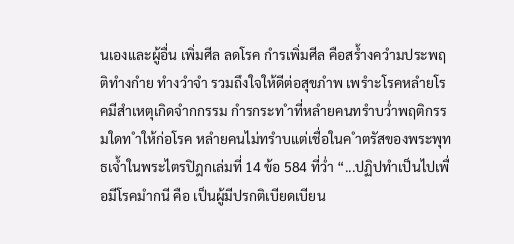นเองและผู้อื่น เพิ่มศีล ลดโรค กำรเพิ่มศีล คือสร้ำงควำมประพฤติทำงกำย ทำงวำจำ รวมถึงใจให้ดีต่อสุขภำพ เพรำะโรคหลำยโรคมีสำเหตุเกิดจำกกรรม กำรกระท ำที่หลำยคนทรำบว่ำพฤติกรรมใดท ำให้ก่อโรค หลำยคนไม่ทรำบแต่เชื่อในค ำตรัสของพระพุทธเจ้ำในพระไตรปิฎกเล่มที่ 14 ข้อ 584 ที่ว่ำ “...ปฏิปทำเป็นไปเพื่อมีโรคมำกนี คือ เป็นผู้มีปรกติเบียดเบียน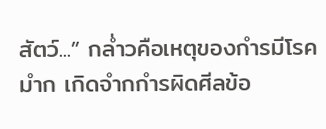สัตว์...” กล่ำวคือเหตุของกำรมีโรคมำก เกิดจำกกำรผิดศีลข้อ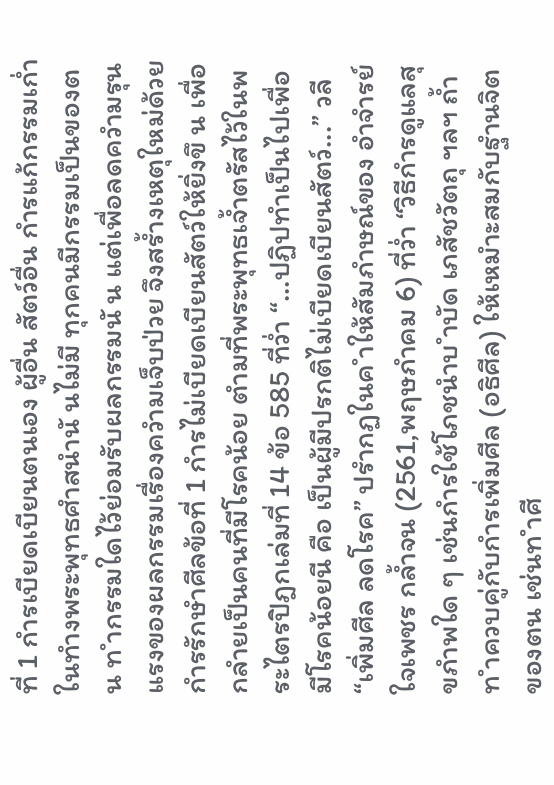ที่ 1 กำรเบียดเบียนตนเอง ผู้อื่น สัตว์อื่น กำรแก้กรรมเก่ำ ในทำงพระพุทธศำสนำนั นไม่มี ทุกคนมีกรรมเป็นของตน ท ำกรรมใดไว้ย่อมรับผลกรรมนั น แต่เพื่อลดควำมรุนแรงของผลกรรมเรื่องควำมเจ็บป่วย จึงสร้ำงเหตุใหม่ด้วยกำรรักษำศีลข้อที่ 1 กำรไม่เบียดเบียนสัตว์ให้ยิ่งขึ น เพื่อกลำยเป็นคนที่มีโรคน้อย ตำมที่พระพุทธเจ้ำตรัสไว้ในพระไตรปิฎกเล่มที่ 14 ข้อ 585 ที่ว่ำ “...ปฏิปทำเป็นไปเพื่อมีโรคน้อยนี คือ เป็นผู้มีปรกติไม่เบียดเบียนสัตว์...” วลี “เพิ่มศีล ลดโรค” ปรำกฏในค ำให้สัมภำษณ์ของ อำจำรย์ใจเพชร กล้ำจน (2561,พฤษภำคม 6) ที่ว่ำ “วิธีกำรดูแลสุขภำพใด ๆ เช่นกำรใช้โภชนำบ ำบัด เภสัชวัตถุ ฯลฯ ถ้ำท ำควบคู่กับกำรเพิ่มศีล (อธิศีล) ให้เหมำะสมกับฐำนจิตของตน เช่นท ำศี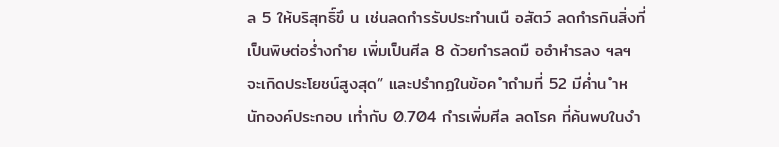ล 5 ให้บริสุทธิ์ขึ น เช่นลดกำรรับประทำนเนื อสัตว์ ลดกำรกินสิ่งที่เป็นพิษต่อร่ำงกำย เพิ่มเป็นศีล 8 ด้วยกำรลดมื ออำหำรลง ฯลฯ จะเกิดประโยชน์สูงสุด” และปรำกฏในข้อค ำถำมที่ 52 มีค่ำน ำหนักองค์ประกอบ เท่ำกับ 0.704 กำรเพิ่มศีล ลดโรค ที่ค้นพบในงำ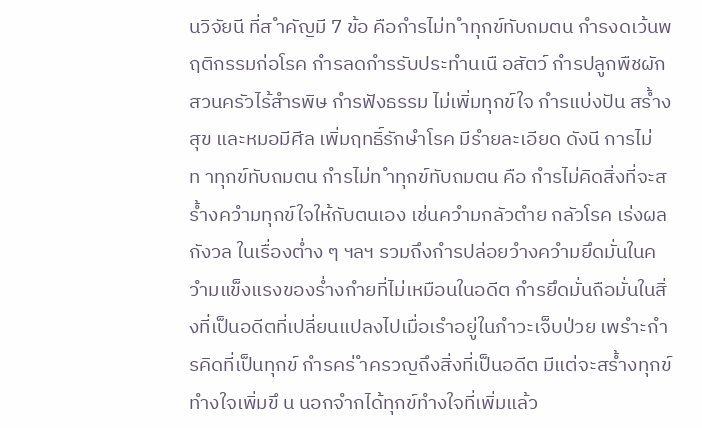นวิจัยนี ที่ส ำคัญมี 7 ข้อ คือกำรไม่ท ำทุกข์ทับถมตน กำรงดเว้นพฤติกรรมก่อโรค กำรลดกำรรับประทำนเนื อสัตว์ กำรปลูกพืชผักสวนครัวไร้สำรพิษ กำรฟังธรรม ไม่เพิ่มทุกข์ใจ กำรแบ่งปัน สร้ำงสุข และหมอมีศีล เพิ่มฤทธิ์รักษำโรค มีรำยละเอียด ดังนี การไม่ท าทุกข์ทับถมตน กำรไม่ท ำทุกข์ทับถมตน คือ กำรไม่คิดสิ่งที่จะสร้ำงควำมทุกข์ใจให้กับตนเอง เช่นควำมกลัวตำย กลัวโรค เร่งผล กังวล ในเรื่องต่ำง ๆ ฯลฯ รวมถึงกำรปล่อยวำงควำมยึดมั่นในควำมแข็งแรงของร่ำงกำยที่ไม่เหมือนในอดีต กำรยึดมั่นถือมั่นในสิ่งที่เป็นอดีตที่เปลี่ยนแปลงไปเมื่อเรำอยู่ในภำวะเจ็บป่วย เพรำะกำรคิดที่เป็นทุกข์ กำรคร่ ำครวญถึงสิ่งที่เป็นอดีต มีแต่จะสร้ำงทุกข์ทำงใจเพิ่มขึ น นอกจำกได้ทุกข์ทำงใจที่เพิ่มแล้ว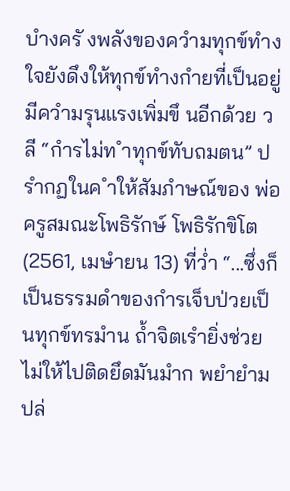บำงครั งพลังของควำมทุกข์ทำงใจยังดึงให้ทุกข์ทำงกำยที่เป็นอยู่มีควำมรุนแรงเพิ่มขึ นอีกด้วย วลี “กำรไม่ท ำทุกข์ทับถมตน” ปรำกฏในค ำให้สัมภำษณ์ของ พ่อครูสมณะโพธิรักษ์ โพธิรักขิโต (2561, เมษำยน 13) ที่ว่ำ “...ซึ่งก็เป็นธรรมดำของกำรเจ็บป่วยเป็นทุกข์ทรมำน ถ้ำจิตเรำยิ่งช่วยไม่ให้ไปติดยึดมันมำก พยำยำมปล่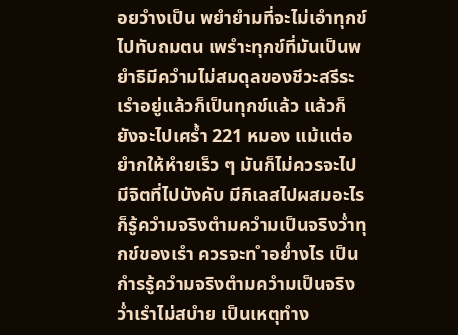อยวำงเป็น พยำยำมที่จะไม่เอำทุกข์ไปทับถมตน เพรำะทุกข์ที่มันเป็นพยำธิมีควำมไม่สมดุลของชีวะสรีระเรำอยู่แล้วก็เป็นทุกข์แล้ว แล้วก็ยังจะไปเศร้ำ 221 หมอง แม้แต่อยำกให้หำยเร็ว ๆ มันก็ไม่ควรจะไปมีจิตที่ไปบังคับ มีกิเลสไปผสมอะไร ก็รู้ควำมจริงตำมควำมเป็นจริงว่ำทุกข์ของเรำ ควรจะท ำอย่ำงไร เป็นกำรรู้ควำมจริงตำมควำมเป็นจริงว่ำเรำไม่สบำย เป็นเหตุทำง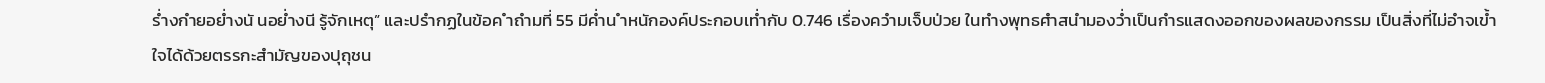ร่ำงกำยอย่ำงนั นอย่ำงนี รู้จักเหตุ” และปรำกฏในข้อค ำถำมที่ 55 มีค่ำน ำหนักองค์ประกอบเท่ำกับ 0.746 เรื่องควำมเจ็บป่วย ในทำงพุทธศำสนำมองว่ำเป็นกำรแสดงออกของผลของกรรม เป็นสิ่งที่ไม่อำจเข้ำใจได้ด้วยตรรกะสำมัญของปุถุชน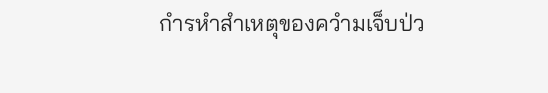กำรหำสำเหตุของควำมเจ็บป่ว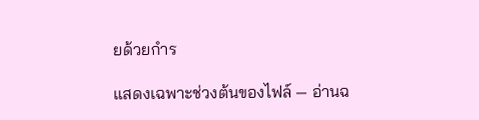ยด้วยกำร

แสดงเฉพาะช่วงต้นของไฟล์ — อ่านฉ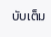บับเต็ม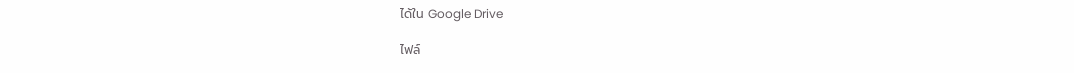ได้ใน Google Drive

ไฟล์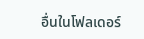อื่นในโฟลเดอร์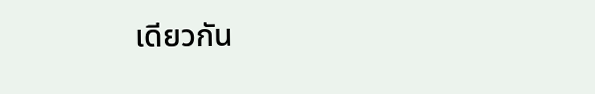เดียวกัน